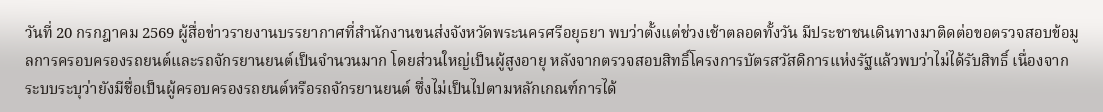วันที่ 20 กรกฎาคม 2569 ผู้สื่อข่าวรายงานบรรยากาศที่สำนักงานขนส่งจังหวัดพระนครศรีอยุธยา พบว่าตั้งแต่ช่วงเช้าตลอดทั้งวัน มีประชาชนเดินทางมาติดต่อขอตรวจสอบข้อมูลการครอบครองรถยนต์และรถจักรยานยนต์เป็นจำนวนมาก โดยส่วนใหญ่เป็นผู้สูงอายุ หลังจากตรวจสอบสิทธิ์โครงการบัตรสวัสดิการแห่งรัฐแล้วพบว่าไม่ได้รับสิทธิ์ เนื่องจากระบบระบุว่ายังมีชื่อเป็นผู้ครอบครองรถยนต์หรือรถจักรยานยนต์ ซึ่งไม่เป็นไปตามหลักเกณฑ์การได้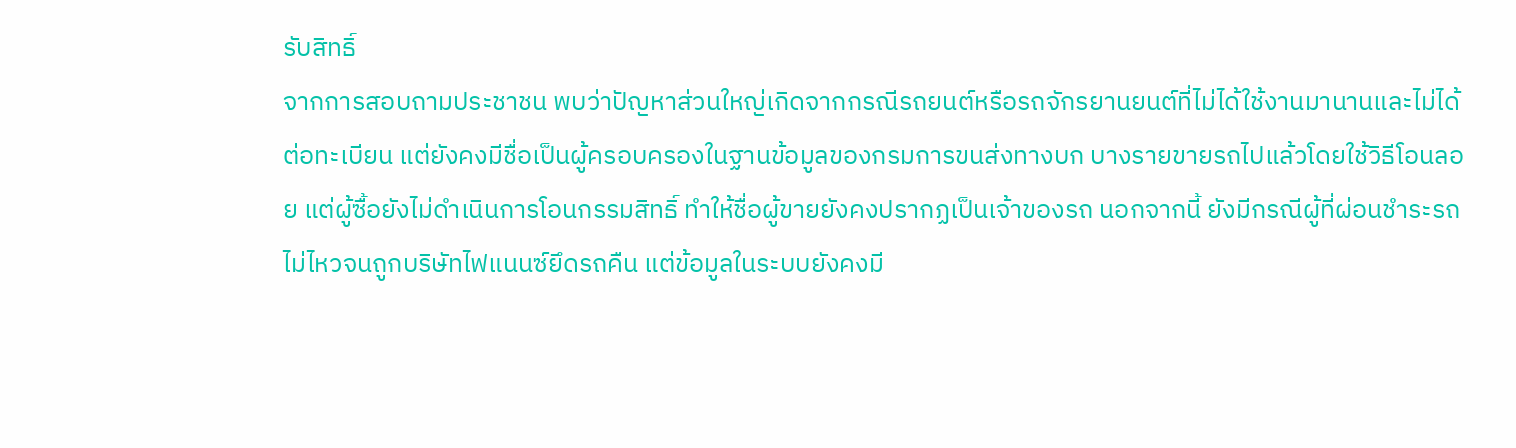รับสิทธิ์
จากการสอบถามประชาชน พบว่าปัญหาส่วนใหญ่เกิดจากกรณีรถยนต์หรือรถจักรยานยนต์ที่ไม่ได้ใช้งานมานานและไม่ได้ต่อทะเบียน แต่ยังคงมีชื่อเป็นผู้ครอบครองในฐานข้อมูลของกรมการขนส่งทางบก บางรายขายรถไปแล้วโดยใช้วิธีโอนลอย แต่ผู้ซื้อยังไม่ดำเนินการโอนกรรมสิทธิ์ ทำให้ชื่อผู้ขายยังคงปรากฏเป็นเจ้าของรถ นอกจากนี้ ยังมีกรณีผู้ที่ผ่อนชำระรถไม่ไหวจนถูกบริษัทไฟแนนซ์ยึดรถคืน แต่ข้อมูลในระบบยังคงมี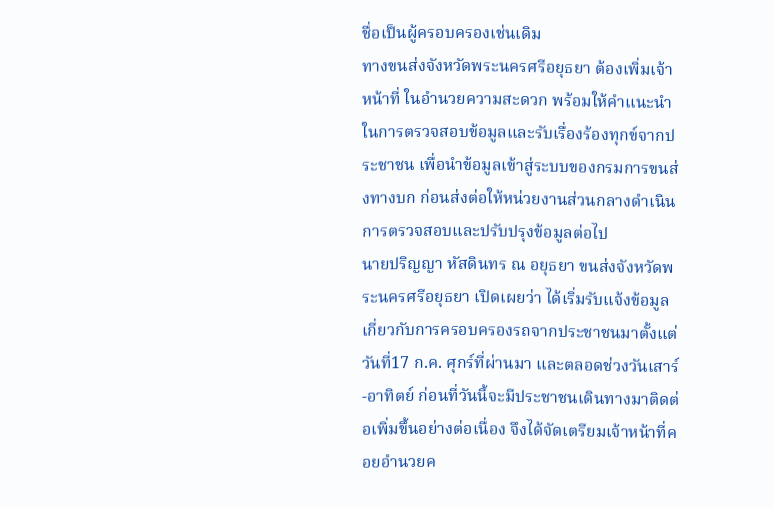ชื่อเป็นผู้ครอบครองเช่นเดิม
ทางขนส่งจังหวัดพระนครศรีอยุธยา ต้องเพิ่มเจ้าหน้าที่ ในอำนวยความสะดวก พร้อมให้คำแนะนำในการตรวจสอบข้อมูลและรับเรื่องร้องทุกข์จากประชาชน เพื่อนำข้อมูลเข้าสู่ระบบของกรมการขนส่งทางบก ก่อนส่งต่อให้หน่วยงานส่วนกลางดำเนินการตรวจสอบและปรับปรุงข้อมูลต่อไป
นายปริญญา หัสดินทร ณ อยุธยา ขนส่งจังหวัดพระนครศรีอยุธยา เปิดเผยว่า ได้เริ่มรับแจ้งข้อมูลเกี่ยวกับการครอบครองรถจากประชาชนมาตั้งแต่วันที่17 ก.ค. ศุกร์ที่ผ่านมา และตลอดช่วงวันเสาร์-อาทิตย์ ก่อนที่วันนี้จะมีประชาชนเดินทางมาติดต่อเพิ่มขึ้นอย่างต่อเนื่อง จึงได้จัดเตรียมเจ้าหน้าที่คอยอำนวยค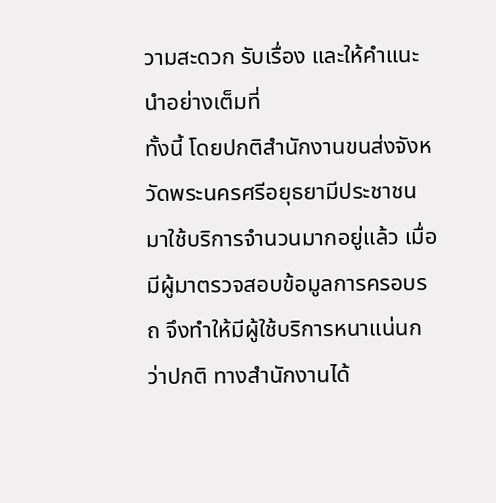วามสะดวก รับเรื่อง และให้คำแนะนำอย่างเต็มที่
ทั้งนี้ โดยปกติสำนักงานขนส่งจังหวัดพระนครศรีอยุธยามีประชาชนมาใช้บริการจำนวนมากอยู่แล้ว เมื่อมีผู้มาตรวจสอบข้อมูลการครอบรถ จึงทำให้มีผู้ใช้บริการหนาแน่นกว่าปกติ ทางสำนักงานได้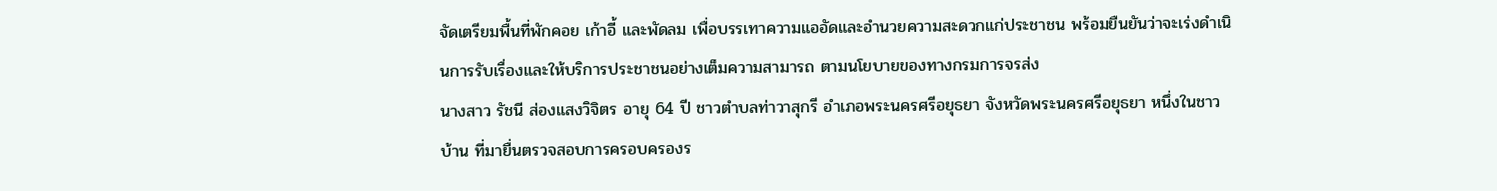จัดเตรียมพื้นที่พักคอย เก้าอี้ และพัดลม เพื่อบรรเทาความแออัดและอำนวยความสะดวกแก่ประชาชน พร้อมยืนยันว่าจะเร่งดำเนินการรับเรื่องและให้บริการประชาชนอย่างเต็มความสามารถ ตามนโยบายของทางกรมการจรส่ง
นางสาว รัชนี ส่องแสงวิจิตร อายุ 64 ปี ชาวตำบลท่าวาสุกรี อำเภอพระนครศรีอยุธยา จังหวัดพระนครศรีอยุธยา หนึ่งในชาวบ้าน ที่มายื่นตรวจสอบการครอบครองร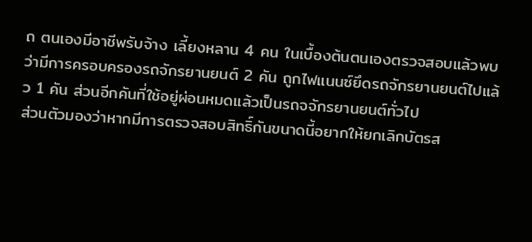ถ ตนเองมีอาชีพรับจ้าง เลี้ยงหลาน 4 คน ในเบื้องต้นตนเองตรวจสอบแล้วพบว่ามีการครอบครองรถจักรยานยนต์ 2 คัน ถูกไฟแนนซ์ยึดรถจักรยานยนต์ไปแล้ว 1 คัน ส่วนอีกคันที่ใช้อยู่ผ่อนหมดแล้วเป็นรถจจักรยานยนต์ทั่วไป
ส่วนตัวมองว่าหากมีการตรวจสอบสิทธิ์กันขนาดนี้อยากให้ยกเลิกบัตรส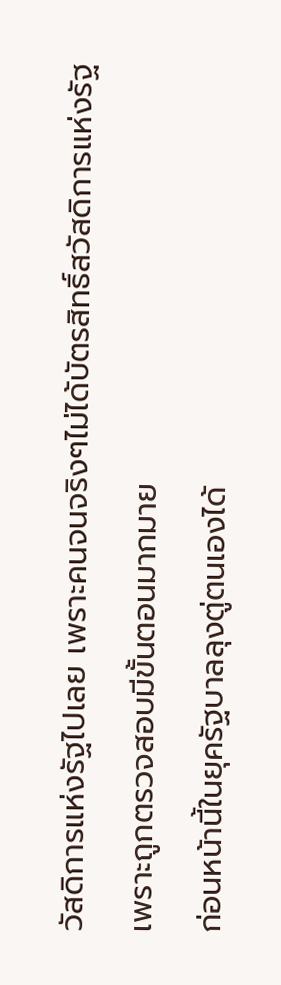วัสดิการแห่งรัฐไปเลย เพราะคนจนจริงๆไม่ได้บัตรสิทธิ์สวัสดิการแห่งรัฐเพราะถูกตรวจสอบมีขั้นตอนมากมาย
ก่อนหน้านี้ในยุครัฐบาลลุงตู่ตนเองได้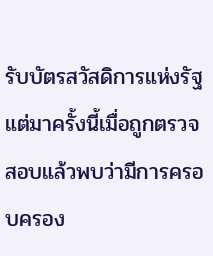รับบัตรสวัสดิการแห่งรัฐ แต่มาครั้งนี้เมื่อถูกตรวจสอบแล้วพบว่ามีการครอบครอง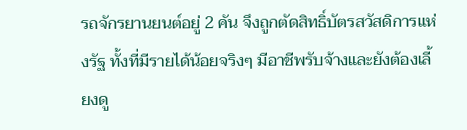รถจักรยานยนต์อยู่ 2 คัน จึงถูกตัดสิทธิ์บัตรสวัสดิการแห่งรัฐ ทั้งที่มีรายได้น้อยจริงๆ มีอาชีพรับจ้างและยังต้องเลี้ยงดู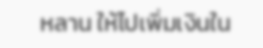หลาน ให้ไปเพิ่มเงินใน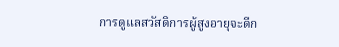การดูแลสวัสดิการผู้สูงอายุจะดีก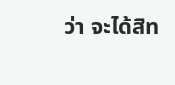ว่า จะได้สิท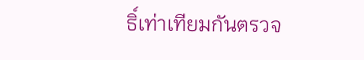ธิ์เท่าเทียมกันตรวจ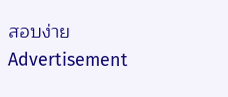สอบง่าย
Advertisement